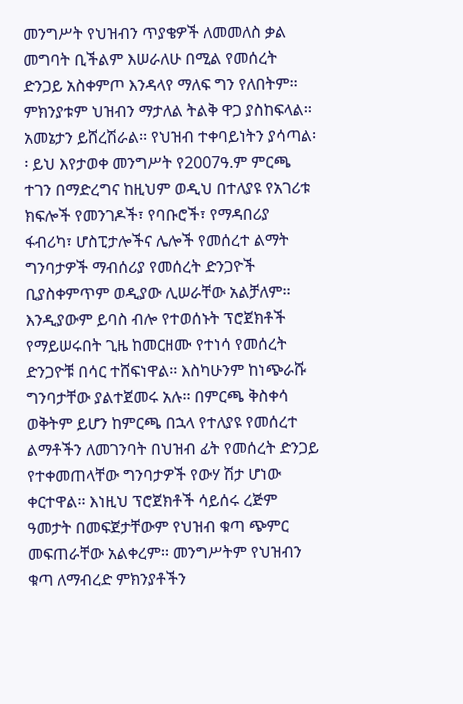መንግሥት የህዝብን ጥያቄዎች ለመመለስ ቃል መግባት ቢችልም እሠራለሁ በሚል የመሰረት ድንጋይ አስቀምጦ እንዳላየ ማለፍ ግን የለበትም፡፡ ምክንያቱም ህዝብን ማታለል ትልቅ ዋጋ ያስከፍላል፡፡ አመኔታን ይሸረሽራል፡፡ የህዝብ ተቀባይነትን ያሳጣል፡፡ ይህ እየታወቀ መንግሥት የ2007ዓ.ም ምርጫ ተገን በማድረግና ከዚህም ወዲህ በተለያዩ የአገሪቱ ክፍሎች የመንገዶች፣ የባቡሮች፣ የማዳበሪያ ፋብሪካ፣ ሆስፒታሎችና ሌሎች የመሰረተ ልማት ግንባታዎች ማብሰሪያ የመሰረት ድንጋዮች ቢያስቀምጥም ወዲያው ሊሠራቸው አልቻለም፡፡
እንዲያውም ይባስ ብሎ የተወሰኑት ፕሮጀክቶች የማይሠሩበት ጊዜ ከመርዘሙ የተነሳ የመሰረት ድንጋዮቹ በሳር ተሸፍነዋል፡፡ እስካሁንም ከነጭራሹ ግንባታቸው ያልተጀመሩ አሉ፡፡ በምርጫ ቅስቀሳ ወቅትም ይሆን ከምርጫ በኋላ የተለያዩ የመሰረተ ልማቶችን ለመገንባት በህዝብ ፊት የመሰረት ድንጋይ የተቀመጠላቸው ግንባታዎች የውሃ ሽታ ሆነው ቀርተዋል፡፡ እነዚህ ፕሮጀክቶች ሳይሰሩ ረጅም ዓመታት በመፍጀታቸውም የህዝብ ቁጣ ጭምር መፍጠራቸው አልቀረም፡፡ መንግሥትም የህዝብን ቁጣ ለማብረድ ምክንያቶችን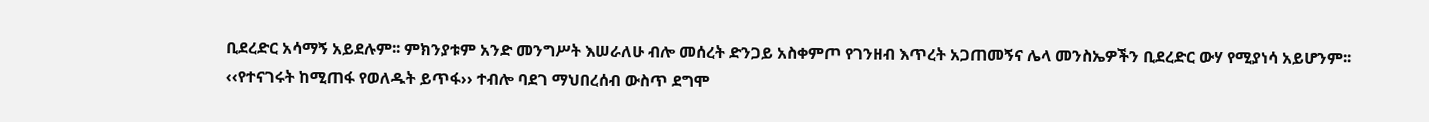ቢደረድር አሳማኝ አይደሉም፡፡ ምክንያቱም አንድ መንግሥት እሠራለሁ ብሎ መሰረት ድንጋይ አስቀምጦ የገንዘብ እጥረት አጋጠመኝና ሌላ መንስኤዎችን ቢደረድር ውሃ የሚያነሳ አይሆንም፡፡
‹‹የተናገሩት ከሚጠፋ የወለዱት ይጥፋ›› ተብሎ ባደገ ማህበረሰብ ውስጥ ደግሞ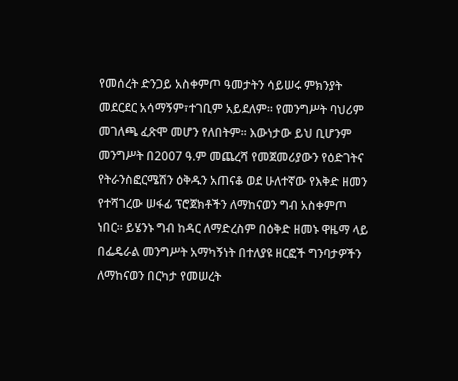የመሰረት ድንጋይ አስቀምጦ ዓመታትን ሳይሠሩ ምክንያት መደርደር አሳማኝም፣ተገቢም አይደለም፡፡ የመንግሥት ባህሪም መገለጫ ፈጽሞ መሆን የለበትም፡፡ እውነታው ይህ ቢሆንም መንግሥት በ2007 ዓ.ም መጨረሻ የመጀመሪያውን የዕድገትና የትራንስፎርሜሽን ዕቅዱን አጠናቆ ወደ ሁለተኛው የእቅድ ዘመን የተሻገረው ሠፋፊ ፕሮጀክቶችን ለማከናወን ግብ አስቀምጦ ነበር። ይሄንኑ ግብ ከዳር ለማድረስም በዕቅድ ዘመኑ ዋዜማ ላይ በፌዴራል መንግሥት አማካኝነት በተለያዩ ዘርፎች ግንባታዎችን ለማከናወን በርካታ የመሠረት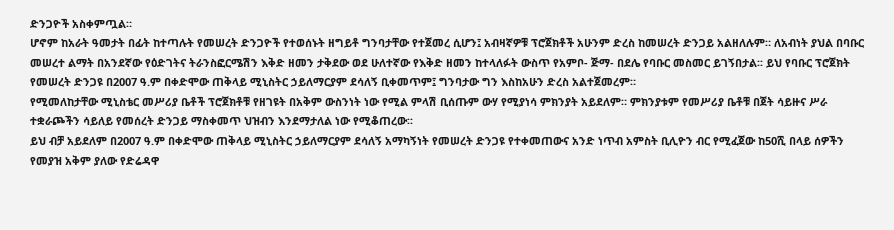ድንጋዮች አስቀምጧል።
ሆኖም ከአራት ዓመታት በፊት ከተጣሉት የመሠረት ድንጋዮች የተወሰኑት ዘግይቶ ግንባታቸው የተጀመረ ሲሆን፤ አብዛኛዎቹ ፕሮጀክቶች አሁንም ድረስ ከመሠረት ድንጋይ አልዘለሉም። ለአብነት ያህል በባቡር መሠረተ ልማት በአንደኛው የዕድገትና ትራንስፎርሜሽን እቅድ ዘመን ታቅደው ወደ ሁለተኛው የእቅድ ዘመን ከተላለፉት ውስጥ የአምቦ- ጅማ- በደሌ የባቡር መስመር ይገኝበታል፡፡ ይህ የባቡር ፕሮጀክት የመሠረት ድንጋዩ በ2007 ዓ.ም በቀድሞው ጠቅላይ ሚኒስትር ኃይለማርያም ደሳለኝ ቢቀመጥም፤ ግንባታው ግን እስከአሁን ድረስ አልተጀመረም።
የሚመለከታቸው ሚኒስቴር መሥሪያ ቤቶች ፕሮጀክቶቹ የዘገዩት በአቅም ውስንነት ነው የሚል ምላሽ ቢሰጡም ውሃ የሚያነሳ ምክንያት አይደለም። ምክንያቱም የመሥሪያ ቤቶቹ በጀት ሳይዙና ሥራ ተቋራጮችን ሳይለይ የመሰረት ድንጋይ ማስቀመጥ ህዝብን እንደማታለል ነው የሚቆጠረው፡፡
ይህ ብቻ አይደለም በ2007 ዓ.ም በቀድሞው ጠቅላይ ሚኒስትር ኃይለማርያም ደሳለኝ አማካኝነት የመሠረት ድንጋዩ የተቀመጠውና አንድ ነጥብ አምስት ቢሊዮን ብር የሚፈጀው ከ50ሺ በላይ ሰዎችን የመያዝ አቅም ያለው የድሬዳዋ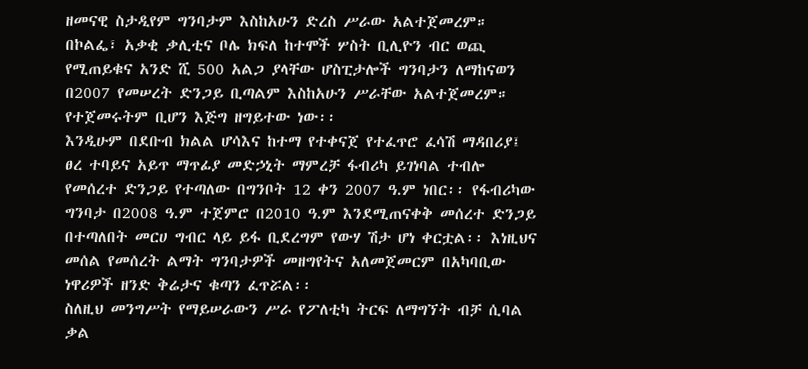ዘመናዊ ስታዲየም ግንባታም እስከአሁን ድረስ ሥራው አልተጀመረም። በኮልፌ፣ አቃቂ ቃሊቲና ቦሌ ክፍለ ከተሞች ሦስት ቢሊዮን ብር ወጪ የሚጠይቁና አንድ ሺ 500 አልጋ ያላቸው ሆስፒታሎች ግንባታን ለማከናወን በ2007 የመሠረት ድንጋይ ቢጣልም እስከአሁን ሥራቸው አልተጀመረም። የተጀመሩትም ቢሆን እጅግ ዘግይተው ነው፡፡
እንዲሁም በደቡብ ክልል ሆሳእና ከተማ የተቀናጀ የተፈጥሮ ፈሳሽ ማዳበሪያ፤ ፀረ ተባይና አይጥ ማጥፊያ መድኃኒት ማምረቻ ፋብሪካ ይገነባል ተብሎ የመሰረተ ድንጋይ የተጣለው በግንቦት 12 ቀን 2007 ዓ.ም ነበር፡፡ የፋብሪካው ግንባታ በ2008 ዓ.ም ተጀምሮ በ2010 ዓ.ም እንደሚጠናቀቅ መሰረተ ድንጋይ በተጣለበት መርሀ ግብር ላይ ይፋ ቢደረግም የውሃ ሽታ ሆነ ቀርቷል፡፡ እነዚህና መሰል የመሰረት ልማት ግንባታዎች መዘግየትና አለመጀመርም በአካባቢው ነዋሪዎች ዘንድ ቅሬታና ቁጣን ፈጥሯል፡፡
ስለዚህ መንግሥት የማይሠራውን ሥራ የፖለቲካ ትርፍ ለማግኘት ብቻ ሲባል ቃል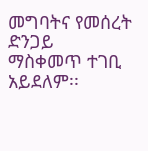መግባትና የመሰረት ድንጋይ ማስቀመጥ ተገቢ አይደለም፡፡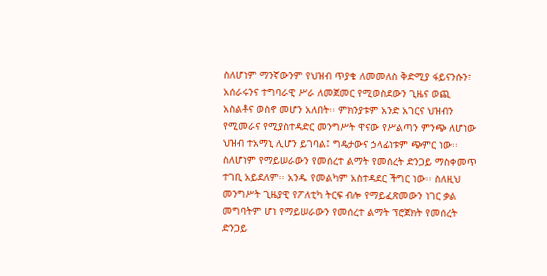ስለሆነም ማንኛውንም የህዝብ ጥያቄ ለመመለስ ቅድሚያ ፋይናንሱን፣ አሰራሩንና ተግባራዊ ሥራ ለመጀመር የሚወስደውን ጊዜና ወጪ አስልቶና ወስኖ መሆን አለበት፡፡ ምክንያቱም አንድ አገርና ህዝብን የሚመራና የሚያስተዳድር መንግሥት ዋናው የሥልጣን ምንጭ ለሆነው ህዝብ ተአማኒ ሊሆን ይገባል፤ ግዴታውና ኃላፊነቱም ጭምር ነው፡፡ ስለሆነም የማይሠራውን የመሰረተ ልማት የመሰረት ድንጋይ ማስቀመጥ ተገቢ አይደለም፡፡ አንዱ የመልካም አስተዳደር ችግር ነው፡፡ ስለዚህ መንግሥት ጊዜያዊ የፖለቲካ ትርፍ ብሎ የማይፈጽመውን ነገር ቃል መግባትም ሆነ የማይሠራውን የመሰረተ ልማት ፕሮጀክት የመሰረት ድንጋይ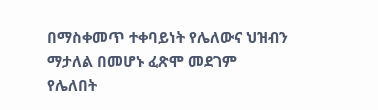በማስቀመጥ ተቀባይነት የሌለውና ህዝብን ማታለል በመሆኑ ፈጽሞ መደገም የሌለበት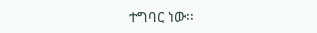ተግባር ነው፡፡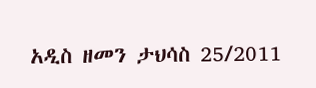አዲስ ዘመን ታህሳስ 25/2011